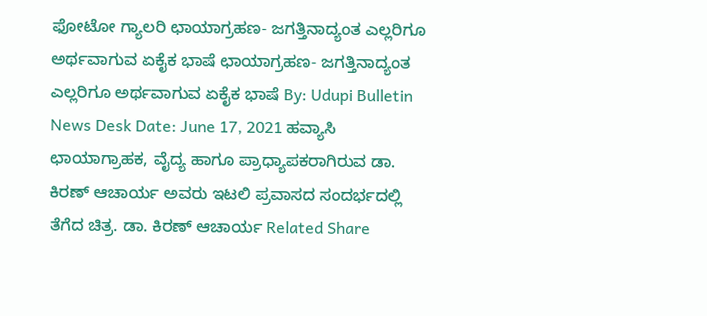ಫೋಟೋ ಗ್ಯಾಲರಿ ಛಾಯಾಗ್ರಹಣ- ಜಗತ್ತಿನಾದ್ಯಂತ ಎಲ್ಲರಿಗೂ ಅರ್ಥವಾಗುವ ಏಕೈಕ ಭಾಷೆ ಛಾಯಾಗ್ರಹಣ- ಜಗತ್ತಿನಾದ್ಯಂತ ಎಲ್ಲರಿಗೂ ಅರ್ಥವಾಗುವ ಏಕೈಕ ಭಾಷೆ By: Udupi Bulletin News Desk Date: June 17, 2021 ಹವ್ಯಾಸಿ ಛಾಯಾಗ್ರಾಹಕ, ವೈದ್ಯ ಹಾಗೂ ಪ್ರಾಧ್ಯಾಪಕರಾಗಿರುವ ಡಾ. ಕಿರಣ್ ಆಚಾರ್ಯ ಅವರು ಇಟಲಿ ಪ್ರವಾಸದ ಸಂದರ್ಭದಲ್ಲಿ ತೆಗೆದ ಚಿತ್ರ. ಡಾ. ಕಿರಣ್ ಆಚಾರ್ಯ Related Share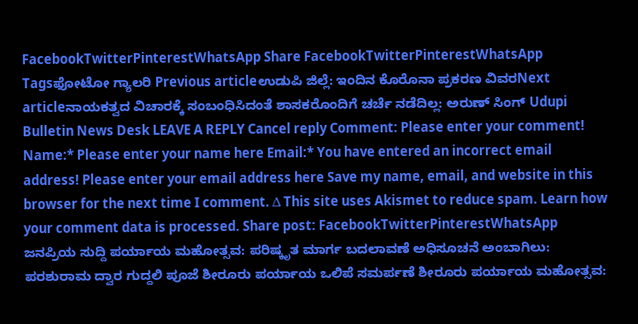FacebookTwitterPinterestWhatsApp Share FacebookTwitterPinterestWhatsApp Tagsಫೋಟೋ ಗ್ಯಾಲರಿ Previous articleಉಡುಪಿ ಜಿಲ್ಲೆ: ಇಂದಿನ ಕೊರೊನಾ ಪ್ರಕರಣ ವಿವರNext articleನಾಯಕತ್ವದ ವಿಚಾರಕ್ಕೆ ಸಂಬಂಧಿಸಿದಂತೆ ಶಾಸಕರೊಂದಿಗೆ ಚರ್ಚೆ ನಡೆದಿಲ್ಲ: ಅರುಣ್ ಸಿಂಗ್ Udupi Bulletin News Desk LEAVE A REPLY Cancel reply Comment: Please enter your comment! Name:* Please enter your name here Email:* You have entered an incorrect email address! Please enter your email address here Save my name, email, and website in this browser for the next time I comment. Δ This site uses Akismet to reduce spam. Learn how your comment data is processed. Share post: FacebookTwitterPinterestWhatsApp ಜನಪ್ರಿಯ ಸುದ್ದಿ ಪರ್ಯಾಯ ಮಹೋತ್ಸವ: ಪರಿಷ್ಕೃತ ಮಾರ್ಗ ಬದಲಾವಣೆ ಅಧಿಸೂಚನೆ ಅಂಬಾಗಿಲು: ಪರಶುರಾಮ ದ್ವಾರ ಗುದ್ದಲಿ ಪೂಜೆ ಶೀರೂರು ಪರ್ಯಾಯ ಒಲಿಪೆ ಸಮರ್ಪಣೆ ಶೀರೂರು ಪರ್ಯಾಯ ಮಹೋತ್ಸವ: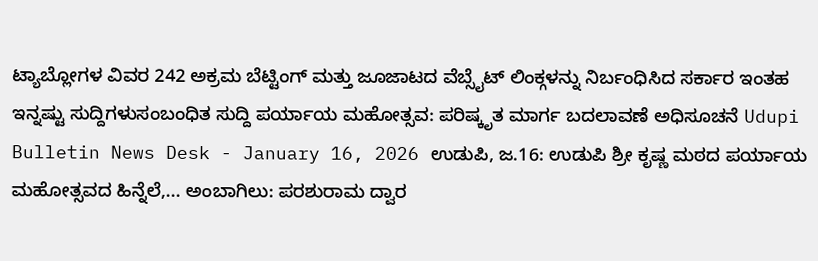ಟ್ಯಾಬ್ಲೋಗಳ ವಿವರ 242 ಅಕ್ರಮ ಬೆಟ್ಟಿಂಗ್ ಮತ್ತು ಜೂಜಾಟದ ವೆಬ್ಸೈಟ್ ಲಿಂಕ್ಗಳನ್ನು ನಿರ್ಬಂಧಿಸಿದ ಸರ್ಕಾರ ಇಂತಹ ಇನ್ನಷ್ಟು ಸುದ್ದಿಗಳುಸಂಬಂಧಿತ ಸುದ್ದಿ ಪರ್ಯಾಯ ಮಹೋತ್ಸವ: ಪರಿಷ್ಕೃತ ಮಾರ್ಗ ಬದಲಾವಣೆ ಅಧಿಸೂಚನೆ Udupi Bulletin News Desk - January 16, 2026 ಉಡುಪಿ, ಜ.16: ಉಡುಪಿ ಶ್ರೀ ಕೃಷ್ಣ ಮಠದ ಪರ್ಯಾಯ ಮಹೋತ್ಸವದ ಹಿನ್ನೆಲೆ,... ಅಂಬಾಗಿಲು: ಪರಶುರಾಮ ದ್ವಾರ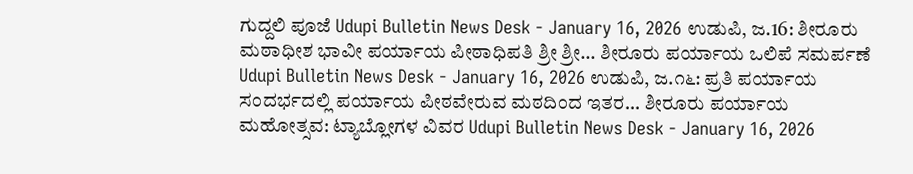ಗುದ್ದಲಿ ಪೂಜೆ Udupi Bulletin News Desk - January 16, 2026 ಉಡುಪಿ, ಜ.16: ಶೀರೂರು ಮಠಾಧೀಶ ಭಾವೀ ಪರ್ಯಾಯ ಪೀಠಾಧಿಪತಿ ಶ್ರೀ ಶ್ರೀ... ಶೀರೂರು ಪರ್ಯಾಯ ಒಲಿಪೆ ಸಮರ್ಪಣೆ Udupi Bulletin News Desk - January 16, 2026 ಉಡುಪಿ, ಜ.೧೬: ಪ್ರತಿ ಪರ್ಯಾಯ ಸಂದರ್ಭದಲ್ಲಿ ಪರ್ಯಾಯ ಪೀಠವೇರುವ ಮಠದಿಂದ ಇತರ... ಶೀರೂರು ಪರ್ಯಾಯ ಮಹೋತ್ಸವ: ಟ್ಯಾಬ್ಲೋಗಳ ವಿವರ Udupi Bulletin News Desk - January 16, 2026